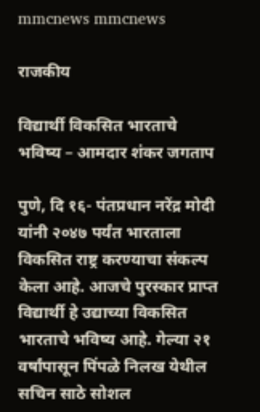mmcnews mmcnews

राजकीय

विद्यार्थी विकसित भारताचे भविष्य – आमदार शंकर जगताप

पुणे, दि १६- पंतप्रधान नरेंद्र मोदी यांनी २०४७ पर्यंत भारताला विकसित राष्ट्र करण्याचा संकल्प केला आहे. आजचे पुरस्कार प्राप्त विद्यार्थी हे उद्याच्या विकसित भारताचे भविष्य आहे. गेल्या २१ वर्षांपासून पिंपळे निलख येथील सचिन साठे सोशल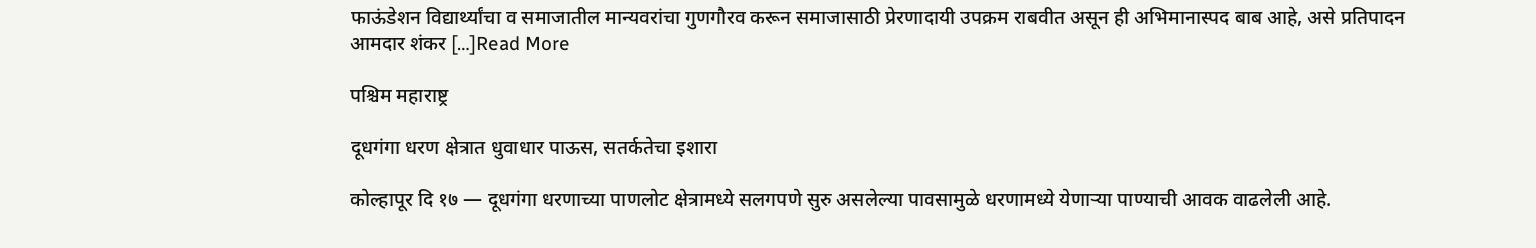फाऊंडेशन विद्यार्थ्यांचा व समाजातील मान्यवरांचा गुणगौरव करून समाजासाठी प्रेरणादायी उपक्रम राबवीत असून ही अभिमानास्पद बाब आहे, असे प्रतिपादन आमदार शंकर […]Read More

पश्चिम महाराष्ट्र

दूधगंगा धरण क्षेत्रात धुवाधार पाऊस, सतर्कतेचा इशारा

कोल्हापूर दि १७ — दूधगंगा धरणाच्या पाणलोट क्षेत्रामध्ये सलगपणे सुरु असलेल्या पावसामुळे धरणामध्ये येणाऱ्या पाण्याची आवक वाढलेली आहे.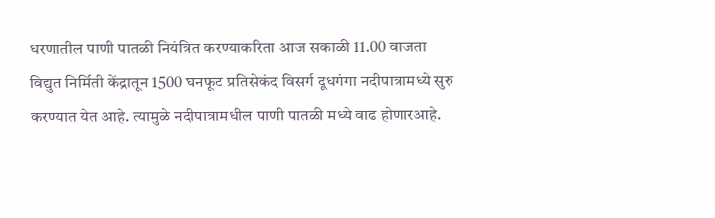धरणातील पाणी पातळी नियंत्रित करण्याकरिता आज सकाळी 11.00 वाजता विद्युत निर्मिती केंद्रातून 1500 घनफूट प्रतिसेकंद विसर्ग दूधगंगा नदीपात्रामध्ये सुरु करण्यात येत आहे. त्यामुळे नदीपात्रामधील पाणी पातळी मध्ये वाढ होणारआहे.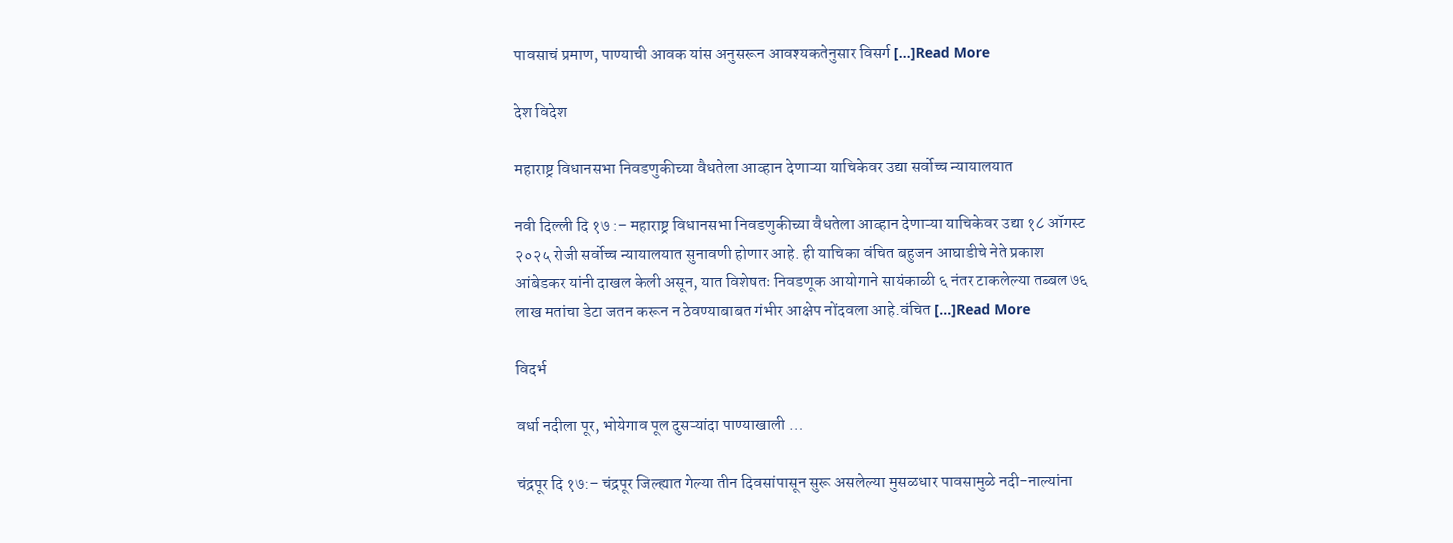पावसाचं प्रमाण, पाण्याची आवक यांस अनुसरून आवश्यकतेनुसार विसर्ग […]Read More

देश विदेश

महाराष्ट्र विधानसभा निवडणुकीच्या वैधतेला आव्हान देणाऱ्या याचिकेवर उद्या सर्वोच्च न्यायालयात

नवी दिल्ली दि १७ :– महाराष्ट्र विधानसभा निवडणुकीच्या वैधतेला आव्हान देणाऱ्या याचिकेवर उद्या १८ ऑगस्ट २०२५ रोजी सर्वोच्च न्यायालयात सुनावणी होणार आहे. ही याचिका वंचित बहुजन आघाडीचे नेते प्रकाश आंबेडकर यांनी दाखल केली असून, यात विशेषतः निवडणूक आयोगाने सायंकाळी ६ नंतर टाकलेल्या तब्बल ७६ लाख मतांचा डेटा जतन करून न ठेवण्याबाबत गंभीर आक्षेप नोंदवला आहे.वंचित […]Read More

विदर्भ

वर्धा नदीला पूर, भोयेगाव पूल दुसऱ्यांदा पाण्याखाली …

चंद्रपूर दि १७:– चंद्रपूर जिल्ह्यात गेल्या तीन दिवसांपासून सुरू असलेल्या मुसळधार पावसामुळे नदी-नाल्यांना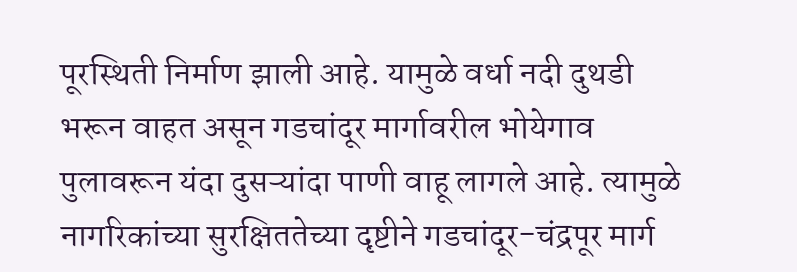पूरस्थिती निर्माण झाली आहे. यामुळे वर्धा नदी दुथडी भरून वाहत असून गडचांदूर मार्गावरील भोयेगाव पुलावरून यंदा दुसऱ्यांदा पाणी वाहू लागले आहे. त्यामुळे नागरिकांच्या सुरक्षिततेच्या दृष्टीने गडचांदूर-चंद्रपूर मार्ग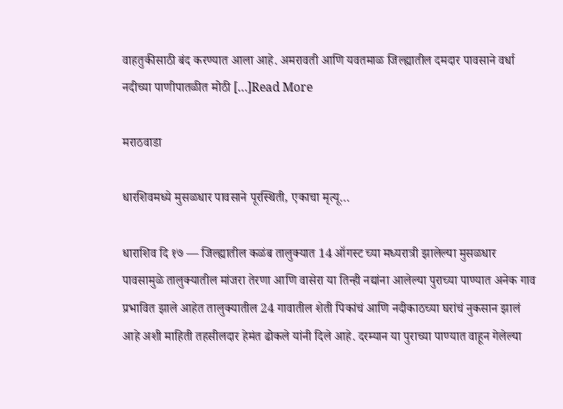वाहतुकीसाठी बंद करण्यात आला आहे. अमरावती आणि यवतमाळ जिल्ह्यातील दमदार पावसाने वर्धा नदीच्या पाणीपातळीत मोठी […]Read More

मराठवाडा

धारशिवमध्ये मुसळधार पावसाने पूरस्थिती, एकाचा मृत्यू…

धाराशिव दि १७ — जिल्ह्यातील कळंब तालुक्यात 14 ऑगस्ट च्या मध्यरात्री झालेल्या मुसळधार पावसामुळे तालुक्यातील मांजरा तेरणा आणि वासेरा या तिन्ही नद्यांना आलेल्या पुराच्या पाण्यात अनेक गाव प्रभावित झाले आहेत तालुक्यातील 24 गावातील शेती पिकांचं आणि नदीकाठच्या घरांचं नुकसान झालं आहे अशी माहिती तहसीलदार हेमंत ढोकले यांनी दिले आहे. दरम्यान या पुराच्या पाण्यात वाहून गेलेल्या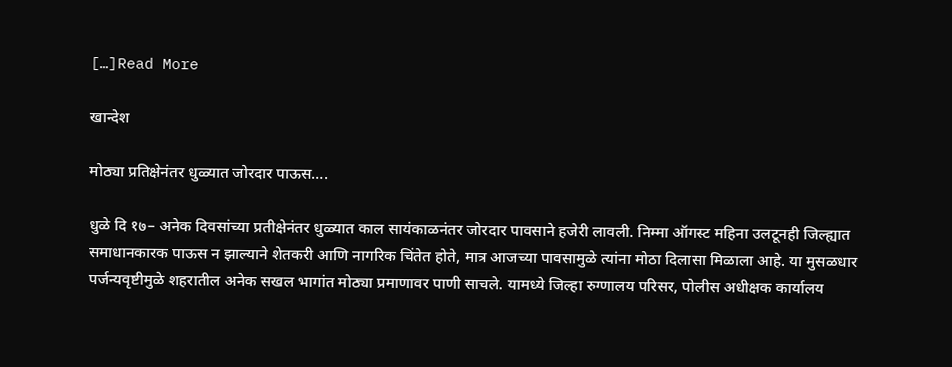[…]Read More

खान्देश

मोठ्या प्रतिक्षेनंतर धुळ्यात जोरदार पाऊस….

धुळे दि १७– अनेक दिवसांच्या प्रतीक्षेनंतर धुळ्यात काल सायंकाळनंतर जोरदार पावसाने हजेरी लावली. निम्मा ऑगस्ट महिना उलटूनही जिल्ह्यात समाधानकारक पाऊस न झाल्याने शेतकरी आणि नागरिक चिंतेत होते, मात्र आजच्या पावसामुळे त्यांना मोठा दिलासा मिळाला आहे. या मुसळधार पर्जन्यवृष्टीमुळे शहरातील अनेक सखल भागांत मोठ्या प्रमाणावर पाणी साचले. यामध्ये जिल्हा रुग्णालय परिसर, पोलीस अधीक्षक कार्यालय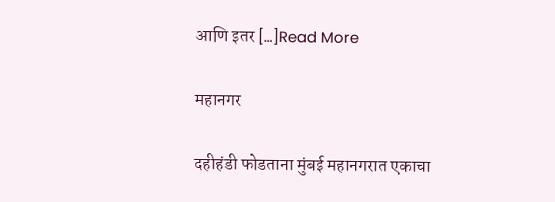आणि इतर […]Read More

महानगर

दहीहंडी फोडताना मुंबई महानगरात एकाचा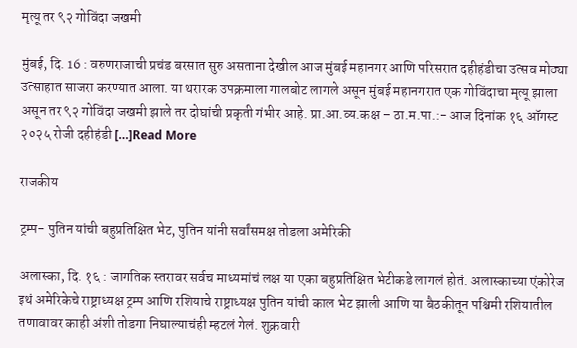मृत्यू तर ९२ गोविंदा जखमी

मुंबई, दि. 16 : वरुणराजाची प्रचंड बरसात सुरु असताना देखील आज मुंबई महानगर आणि परिसरात दहीहंडीचा उत्सव मोठ्या उत्साहात साजरा करण्यात आला. या थरारक उपक्रमाला गालबोट लागले असून मुंबई महानगरात एक गोविंदाचा मृत्यू झाला असून तर ९२ गोविंदा जखमी झाले तर दोघांची प्रकृती गंभीर आहे. प्रा.आ.व्य.कक्ष – ठा.म.पा.:- आज दिनांक १६ ऑगस्ट २०२५ रोजी दहीहंडी […]Read More

राजकीय

ट्रम्प- पुतिन यांची बहुप्रतिक्षित भेट, पुतिन यांनी सर्वांसमक्ष तोडला अमेरिकी

अलास्का, दि. १६ : जागतिक स्तरावर सर्वच माध्यमांचं लक्ष या एका बहुप्रतिक्षित भेटीकडे लागलं होतं. अलास्काच्या एंकोरेज इथं अमेरिकेचे राष्ट्राध्यक्ष ट्रम्प आणि रशियाचे राष्ट्राध्यक्ष पुतिन यांची काल भेट झाली आणि या बैठकीतून पश्चिमी रशियातील तणावावर काही अंशी तोडगा निघाल्याचंही म्हटलं गेलं. शुक्रवारी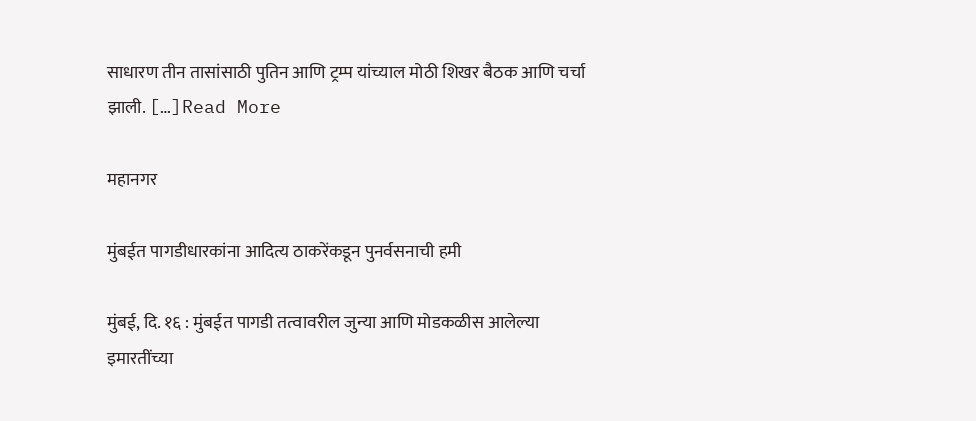साधारण तीन तासांसाठी पुतिन आणि ट्रम्प यांच्याल मोठी शिखर बैठक आणि चर्चा झाली. […]Read More

महानगर

मुंबईत पागडीधारकांना आदित्य ठाकरेंकडून पुनर्वसनाची हमी

मुंबई, दि. १६ : मुंबईत पागडी तत्वावरील जुन्या आणि मोडकळीस आलेल्या इमारतींच्या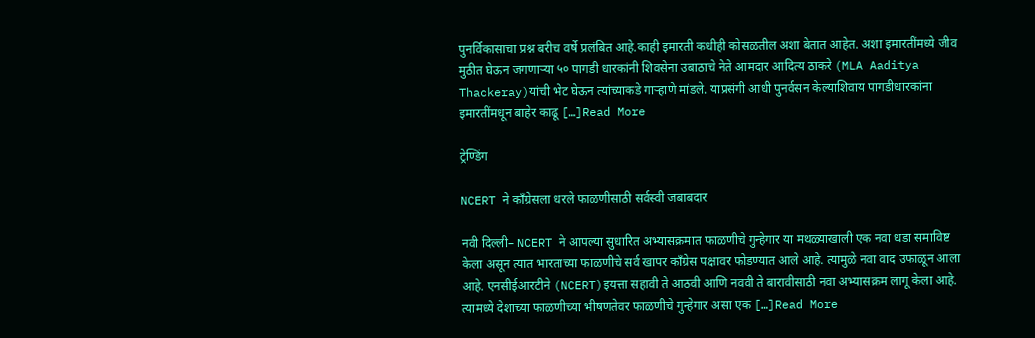पुनर्विकासाचा प्रश्न बरीच वर्षे प्रलंबित आहे.काही इमारती कधीही कोसळतील अशा बेतात आहेत. अशा इमारतींमध्ये जीव मुठीत घेऊन जगणाऱ्या ५० पागडी धारकांनी शिवसेना उबाठाचे नेते आमदार आदित्य ठाकरे (MLA Aaditya Thackeray)यांची भेट घेऊन त्यांच्याकडे गाऱ्हाणे मांडले. याप्रसंगी आधी पुनर्वसन केल्याशिवाय पागडीधारकांना इमारतींमधून बाहेर काढू […]Read More

ट्रेण्डिंग

NCERT ने काँग्रेसला धरले फाळणीसाठी सर्वस्वी जबाबदार

नवी दिल्ली– NCERT ने आपल्या सुधारित अभ्यासक्रमात फाळणीचे गुन्हेगार या मथळ्याखाली एक नवा धडा समाविष्ट केला असून त्यात भारताच्या फाळणीचे सर्व खापर काँग्रेस पक्षावर फोडण्यात आले आहे. त्यामुळे नवा वाद उफाळून आला आहे. एनसीईआरटीने (NCERT)इयत्ता सहावी ते आठवी आणि नववी ते बारावीसाठी नवा अभ्यासक्रम लागू केला आहे. त्यामध्ये देशाच्या फाळणीच्या भीषणतेवर फाळणीचे गुन्हेगार असा एक […]Read More